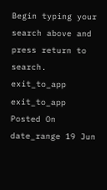Begin typing your search above and press return to search.
exit_to_app
exit_to_app
Posted On
date_range 19 Jun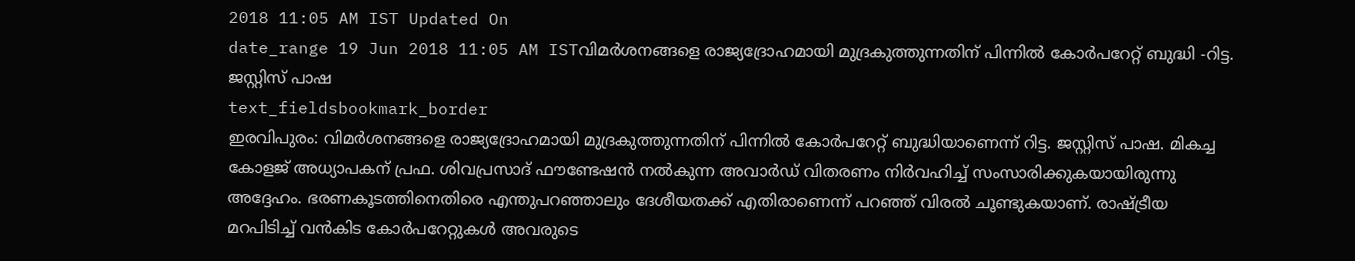2018 11:05 AM IST Updated On
date_range 19 Jun 2018 11:05 AM ISTവിമർശനങ്ങളെ രാജ്യദ്രോഹമായി മുദ്രകുത്തുന്നതിന് പിന്നിൽ കോർപറേറ്റ് ബുദ്ധി -റിട്ട. ജസ്റ്റിസ് പാഷ
text_fieldsbookmark_border
ഇരവിപുരം: വിമർശനങ്ങളെ രാജ്യദ്രോഹമായി മുദ്രകുത്തുന്നതിന് പിന്നിൽ കോർപറേറ്റ് ബുദ്ധിയാണെന്ന് റിട്ട. ജസ്റ്റിസ് പാഷ. മികച്ച കോളജ് അധ്യാപകന് പ്രഫ. ശിവപ്രസാദ് ഫൗണ്ടേഷൻ നൽകുന്ന അവാർഡ് വിതരണം നിർവഹിച്ച് സംസാരിക്കുകയായിരുന്നു അദ്ദേഹം. ഭരണകൂടത്തിനെതിരെ എന്തുപറഞ്ഞാലും ദേശീയതക്ക് എതിരാണെന്ന് പറഞ്ഞ് വിരൽ ചൂണ്ടുകയാണ്. രാഷ്ട്രീയ മറപിടിച്ച് വൻകിട കോർപറേറ്റുകൾ അവരുടെ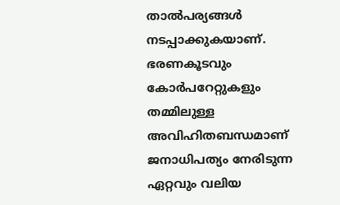താൽപര്യങ്ങൾ നടപ്പാക്കുകയാണ്. ഭരണകൂടവും കോർപറേറ്റുകളും തമ്മിലുള്ള അവിഹിതബന്ധമാണ് ജനാധിപത്യം നേരിടുന്ന ഏറ്റവും വലിയ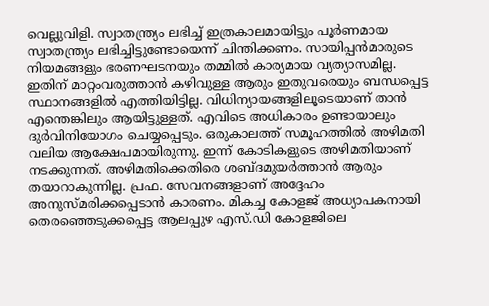വെല്ലുവിളി. സ്വാതന്ത്ര്യം ലഭിച്ച് ഇത്രകാലമായിട്ടും പൂർണമായ സ്വാതന്ത്ര്യം ലഭിച്ചിട്ടുണ്ടോയെന്ന് ചിന്തിക്കണം. സായിപ്പൻമാരുടെ നിയമങ്ങളും ഭരണഘടനയും തമ്മിൽ കാര്യമായ വ്യത്യാസമില്ല. ഇതിന് മാറ്റംവരുത്താൻ കഴിവുള്ള ആരും ഇതുവരെയും ബന്ധപ്പെട്ട സ്ഥാനങ്ങളിൽ എത്തിയിട്ടില്ല. വിധിന്യായങ്ങളിലൂടെയാണ് താൻ എന്തെങ്കിലും ആയിട്ടുള്ളത്. എവിടെ അധികാരം ഉണ്ടായാലും ദുർവിനിയോഗം ചെയ്യപ്പെടും. ഒരുകാലത്ത് സമൂഹത്തിൽ അഴിമതി വലിയ ആക്ഷേപമായിരുന്നു. ഇന്ന് കോടികളുടെ അഴിമതിയാണ് നടക്കുന്നത്. അഴിമതിക്കെതിരെ ശബ്ദമുയർത്താൻ ആരും തയാറാകുന്നില്ല. പ്രഫ. സേവനങ്ങളാണ് അദ്ദേഹം അനുസ്മരിക്കപ്പെടാൻ കാരണം. മികച്ച കോളജ് അധ്യാപകനായി തെരഞ്ഞെടുക്കപ്പെട്ട ആലപ്പുഴ എസ്.ഡി കോളജിലെ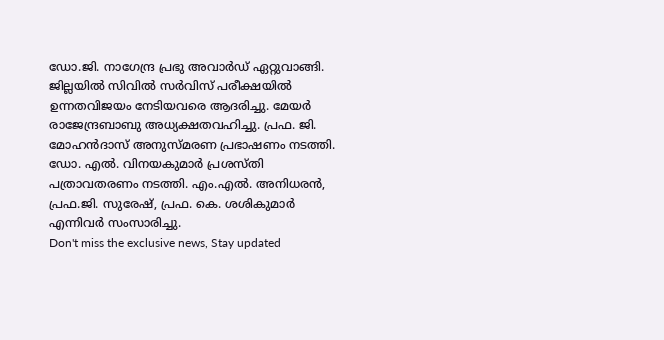ഡോ.ജി. നാഗേന്ദ്ര പ്രഭു അവാർഡ് ഏറ്റുവാങ്ങി. ജില്ലയിൽ സിവിൽ സർവിസ് പരീക്ഷയിൽ ഉന്നതവിജയം നേടിയവരെ ആദരിച്ചു. മേയർ രാജേന്ദ്രബാബു അധ്യക്ഷതവഹിച്ചു. പ്രഫ. ജി. മോഹൻദാസ് അനുസ്മരണ പ്രഭാഷണം നടത്തി. ഡോ. എൽ. വിനയകുമാർ പ്രശസ്തി പത്രാവതരണം നടത്തി. എം.എൽ. അനിധരൻ, പ്രഫ.ജി. സുരേഷ്, പ്രഫ. കെ. ശശികുമാർ എന്നിവർ സംസാരിച്ചു.
Don't miss the exclusive news, Stay updated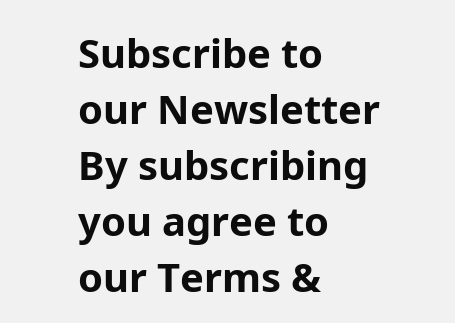Subscribe to our Newsletter
By subscribing you agree to our Terms &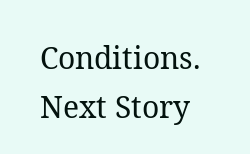Conditions.
Next Story